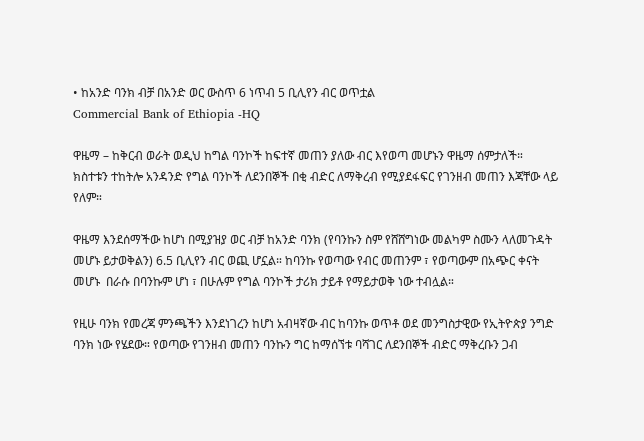• ከአንድ ባንክ ብቻ በአንድ ወር ውስጥ 6 ነጥብ 5 ቢሊየን ብር ወጥቷል
Commercial Bank of Ethiopia -HQ

ዋዜማ – ከቅርብ ወራት ወዲህ ከግል ባንኮች ከፍተኛ መጠን ያለው ብር እየወጣ መሆኑን ዋዜማ ሰምታለች። ክስተቱን ተከትሎ አንዳንድ የግል ባንኮች ለደንበኞች በቂ ብድር ለማቅረብ የሚያደፋፍር የገንዘብ መጠን እጃቸው ላይ የለም።

ዋዜማ እንደሰማችው ከሆነ በሚያዝያ ወር ብቻ ከአንድ ባንክ (የባንኩን ስም የሸሸግነው መልካም ስሙን ላለመጉዳት መሆኑ ይታወቅልን) 6.5 ቢሊየን ብር ወጪ ሆኗል። ከባንኩ የወጣው የብር መጠንም ፣ የወጣውም በአጭር ቀናት መሆኑ  በራሱ በባንኩም ሆነ ፣ በሁሉም የግል ባንኮች ታሪክ ታይቶ የማይታወቅ ነው ተብሏል።

የዚሁ ባንክ የመረጃ ምንጫችን እንደነገረን ከሆነ አብዛኛው ብር ከባንኩ ወጥቶ ወደ መንግስታዊው የኢትዮጵያ ንግድ ባንክ ነው የሄደው። የወጣው የገንዘብ መጠን ባንኩን ግር ከማሰኘቱ ባሻገር ለደንበኞች ብድር ማቅረቡን ጋብ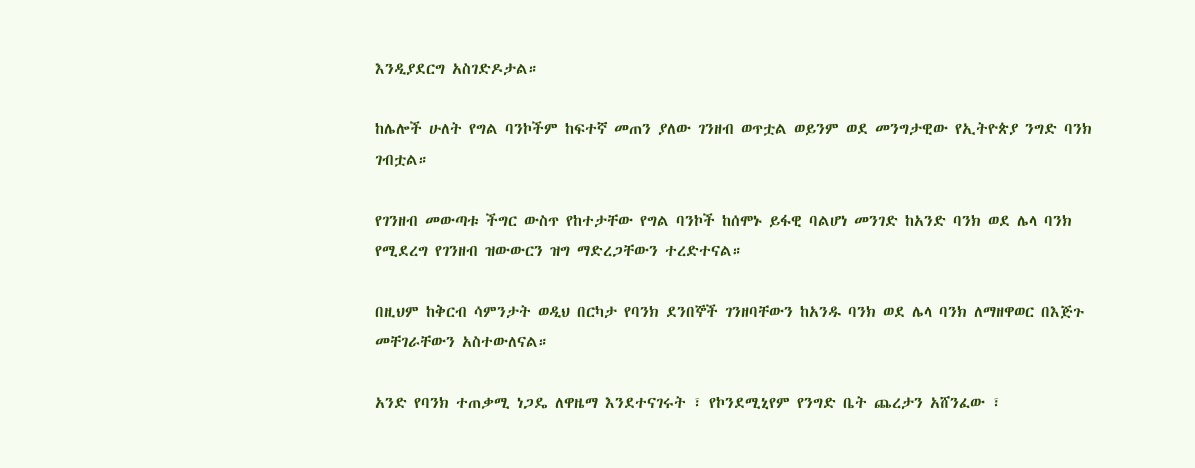እንዲያደርግ አስገድዶታል።

ከሌሎች ሁለት የግል ባንኮችም ከፍተኛ መጠን ያለው ገንዘብ ወጥቷል ወይንም ወደ መንግታዊው የኢትዮጵያ ንግድ ባንክ ገብቷል።

የገንዘብ መውጣቱ ችግር ውስጥ የከተታቸው የግል ባንኮች ከሰሞኑ ይፋዊ ባልሆነ መንገድ ከአንድ ባንክ ወደ ሌላ ባንክ የሚደረግ የገንዘብ ዝውውርን ዝግ ማድረጋቸውን ተረድተናል።

በዚህም ከቅርብ ሳምንታት ወዲህ በርካታ የባንክ ደንበኞች ገንዘባቸውን ከአንዱ ባንክ ወደ ሌላ ባንክ ለማዘዋወር በእጅጉ መቸገራቸውን አስተውለናል።

አንድ የባንክ ተጠቃሚ ነጋዴ ለዋዜማ እንደተናገሩት ፣ የኮንደሚኒየም የንግድ ቤት ጨረታን አሸንፈው ፣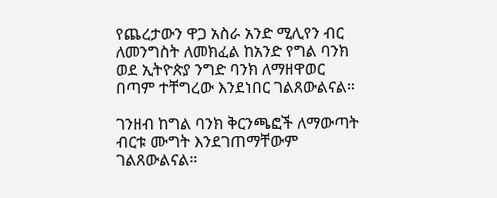የጨረታውን ዋጋ አስራ አንድ ሚሊየን ብር ለመንግስት ለመክፈል ከአንድ የግል ባንክ ወደ ኢትዮጵያ ንግድ ባንክ ለማዘዋወር በጣም ተቸግረው እንደነበር ገልጸውልናል።

ገንዘብ ከግል ባንክ ቅርንጫፎች ለማውጣት ብርቱ ሙግት እንደገጠማቸውም ገልጸውልናል።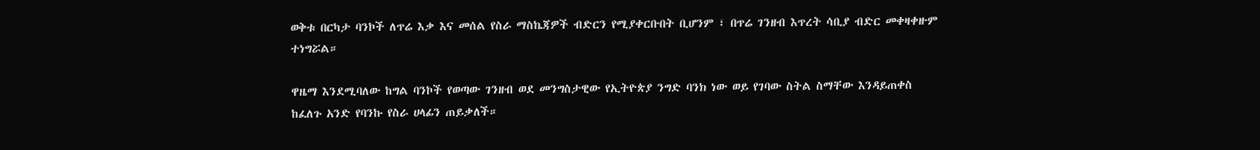ወቅቱ በርካታ ባንኮች ለጥሬ እቃ እና መሰል የስራ ማስኬጃዎች ብድርን የሚያቀርቡበት ቢሆንም ፣ በጥሬ ገንዘብ እጥረት ሳቢያ ብድር መቀዛቀዙም ተነግሯል።

ዋዜማ እንደሚባለው ከግል ባንኮች የወጣው ገንዘብ ወደ መንግስታዊው የኢትዮጵያ ንግድ ባንክ ነው ወይ የገባው ስትል ስማቸው እንዳይጠቀስ ከፈለጉ አንድ የባንኩ የስራ ሀላፊን ጠይቃለች።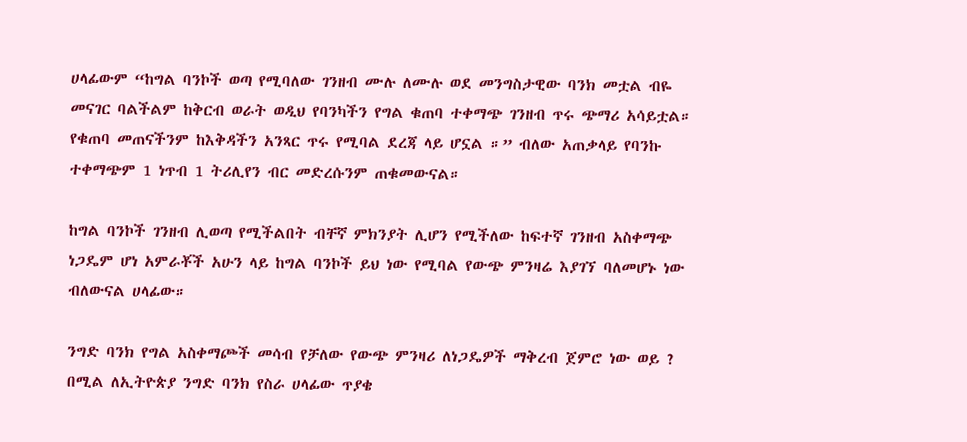ሀላፊውም “ከግል ባንኮች ወጣ የሚባለው ገንዘብ ሙሉ ለሙሉ ወደ መንግስታዊው ባንክ መቷል ብዬ መናገር ባልችልም ከቅርብ ወራት ወዲህ የባንካችን የግል ቁጠባ ተቀማጭ ገንዘብ ጥሩ ጭማሪ አሳይቷል። የቁጠባ መጠናችንም ከእቅዳችን አንጻር ጥሩ የሚባል ደረጃ ላይ ሆኗል ።” ብለው አጠቃላይ የባንኩ ተቀማጭም 1 ነጥብ 1 ትሪሊየን ብር መድረሱንም ጠቁመውናል።

ከግል ባንኮች ገንዘብ ሊወጣ የሚችልበት ብቸኛ ምክንያት ሊሆን የሚችለው ከፍተኛ ገንዘብ አስቀማጭ ነጋዴም ሆነ አምራቾች አሁን ላይ ከግል ባንኮች ይህ ነው የሚባል የውጭ ምንዛሬ እያገኘ ባለመሆኑ ነው ብለውናል ሀላፊው።

ንግድ ባንክ የግል አስቀማጮች መሳብ የቻለው የውጭ ምንዛሪ ለነጋዴዎች ማቅረብ ጀምሮ ነው ወይ ?  በሚል ለኢትዮጵያ ንግድ ባንክ የስራ ሀላፊው ጥያቄ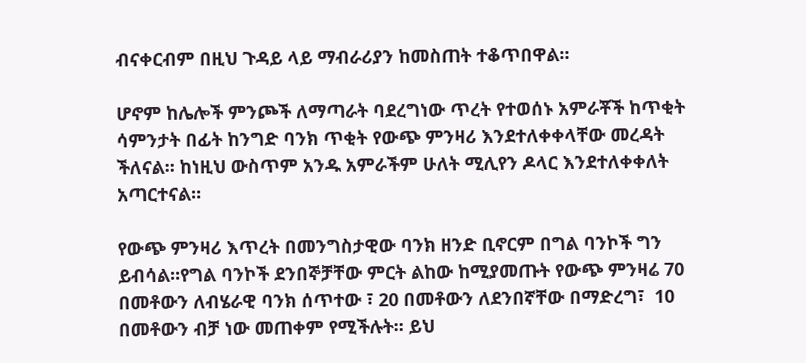ብናቀርብም በዚህ ጉዳይ ላይ ማብራሪያን ከመስጠት ተቆጥበዋል።

ሆኖም ከሌሎች ምንጮች ለማጣራት ባደረግነው ጥረት የተወሰኑ አምራቾች ከጥቂት ሳምንታት በፊት ከንግድ ባንክ ጥቂት የውጭ ምንዛሪ እንደተለቀቀላቸው መረዳት ችለናል። ከነዚህ ውስጥም አንዱ አምራችም ሁለት ሚሊየን ዶላር እንደተለቀቀለት አጣርተናል።

የውጭ ምንዛሪ እጥረት በመንግስታዊው ባንክ ዘንድ ቢኖርም በግል ባንኮች ግን ይብሳል።የግል ባንኮች ደንበኞቻቸው ምርት ልከው ከሚያመጡት የውጭ ምንዛሬ 70 በመቶውን ለብሄራዊ ባንክ ሰጥተው ፣ 20 በመቶውን ለደንበኛቸው በማድረግ፣  10 በመቶውን ብቻ ነው መጠቀም የሚችሉት። ይህ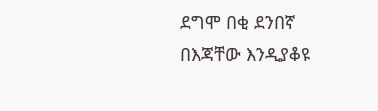ደግሞ በቂ ደንበኛ በእጃቸው እንዲያቆዩ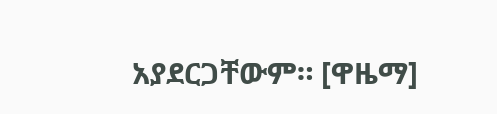አያደርጋቸውም። [ዋዜማ]